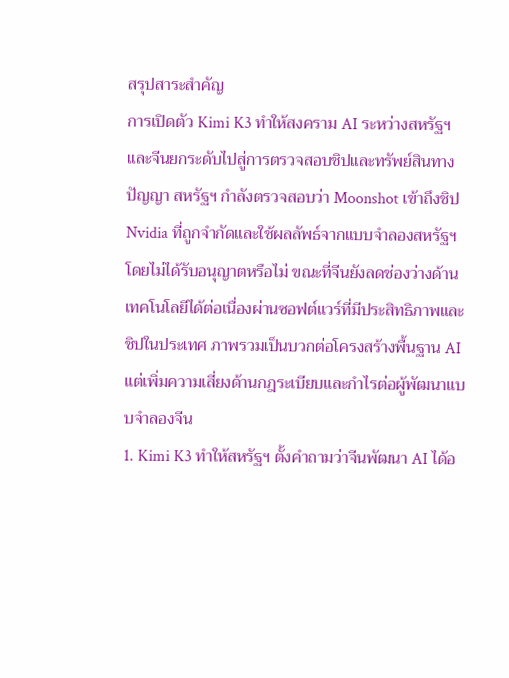สรุปสาระสำคัญ
การเปิดตัว Kimi K3 ทำให้สงคราม AI ระหว่างสหรัฐฯ และจีนยกระดับไปสู่การตรวจสอบชิปและทรัพย์สินทางปัญญา สหรัฐฯ กำลังตรวจสอบว่า Moonshot เข้าถึงชิป Nvidia ที่ถูกจำกัดและใช้ผลลัพธ์จากแบบจำลองสหรัฐฯ โดยไม่ได้รับอนุญาตหรือไม่ ขณะที่จีนยังลดช่องว่างด้านเทคโนโลยีได้ต่อเนื่องผ่านซอฟต์แวร์ที่มีประสิทธิภาพและชิปในประเทศ ภาพรวมเป็นบวกต่อโครงสร้างพื้นฐาน AI แต่เพิ่มความเสี่ยงด้านกฎระเบียบและกำไรต่อผู้พัฒนาแบบจำลองจีน
1. Kimi K3 ทำให้สหรัฐฯ ตั้งคำถามว่าจีนพัฒนา AI ได้อ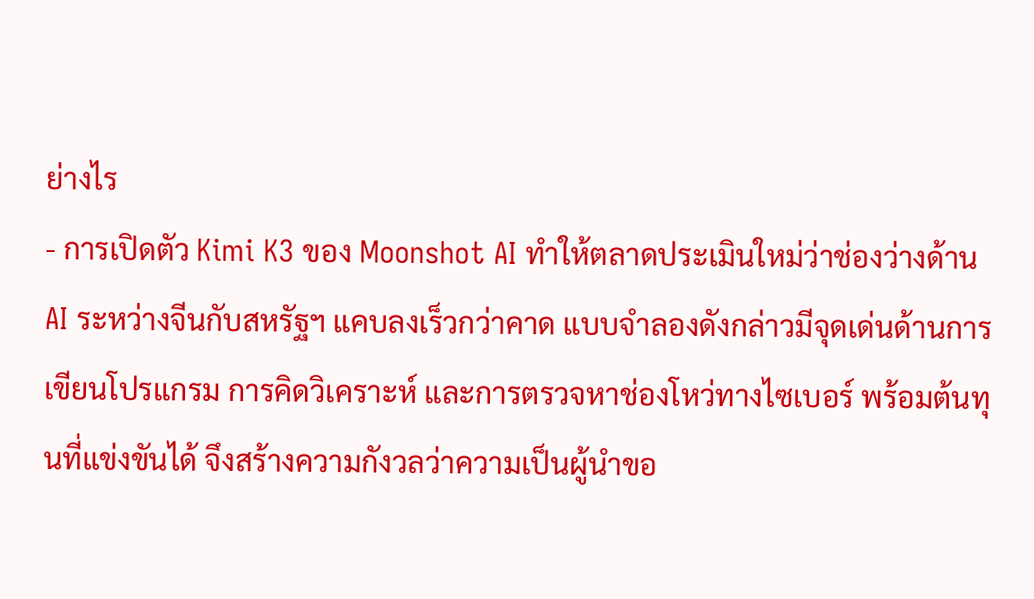ย่างไร
- การเปิดตัว Kimi K3 ของ Moonshot AI ทำให้ตลาดประเมินใหม่ว่าช่องว่างด้าน AI ระหว่างจีนกับสหรัฐฯ แคบลงเร็วกว่าคาด แบบจำลองดังกล่าวมีจุดเด่นด้านการเขียนโปรแกรม การคิดวิเคราะห์ และการตรวจหาช่องโหว่ทางไซเบอร์ พร้อมต้นทุนที่แข่งขันได้ จึงสร้างความกังวลว่าความเป็นผู้นำขอ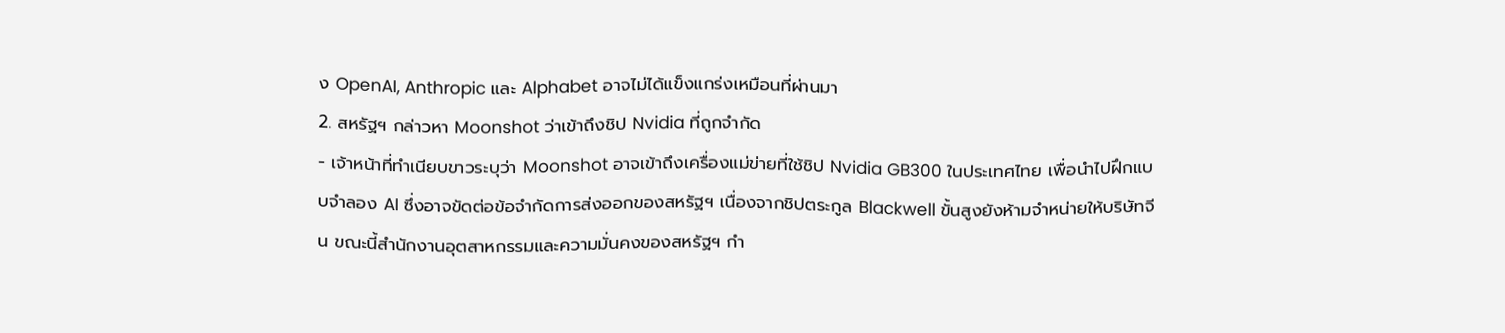ง OpenAI, Anthropic และ Alphabet อาจไม่ได้แข็งแกร่งเหมือนที่ผ่านมา
2. สหรัฐฯ กล่าวหา Moonshot ว่าเข้าถึงชิป Nvidia ที่ถูกจำกัด
- เจ้าหน้าที่ทำเนียบขาวระบุว่า Moonshot อาจเข้าถึงเครื่องแม่ข่ายที่ใช้ชิป Nvidia GB300 ในประเทศไทย เพื่อนำไปฝึกแบบจำลอง AI ซึ่งอาจขัดต่อข้อจำกัดการส่งออกของสหรัฐฯ เนื่องจากชิปตระกูล Blackwell ขั้นสูงยังห้ามจำหน่ายให้บริษัทจีน ขณะนี้สำนักงานอุตสาหกรรมและความมั่นคงของสหรัฐฯ กำ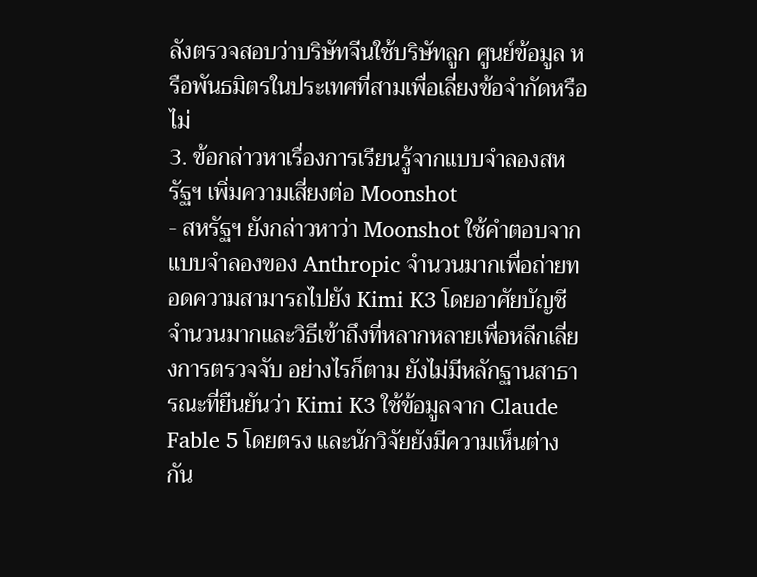ลังตรวจสอบว่าบริษัทจีนใช้บริษัทลูก ศูนย์ข้อมูล หรือพันธมิตรในประเทศที่สามเพื่อเลี่ยงข้อจำกัดหรือไม่
3. ข้อกล่าวหาเรื่องการเรียนรู้จากแบบจำลองสหรัฐฯ เพิ่มความเสี่ยงต่อ Moonshot
- สหรัฐฯ ยังกล่าวหาว่า Moonshot ใช้คำตอบจากแบบจำลองของ Anthropic จำนวนมากเพื่อถ่ายทอดความสามารถไปยัง Kimi K3 โดยอาศัยบัญชีจำนวนมากและวิธีเข้าถึงที่หลากหลายเพื่อหลีกเลี่ยงการตรวจจับ อย่างไรก็ตาม ยังไม่มีหลักฐานสาธารณะที่ยืนยันว่า Kimi K3 ใช้ข้อมูลจาก Claude Fable 5 โดยตรง และนักวิจัยยังมีความเห็นต่างกัน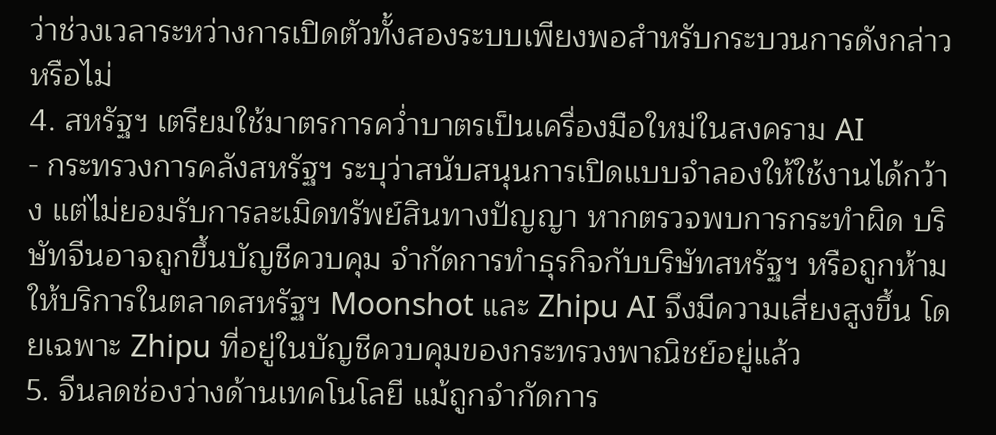ว่าช่วงเวลาระหว่างการเปิดตัวทั้งสองระบบเพียงพอสำหรับกระบวนการดังกล่าวหรือไม่
4. สหรัฐฯ เตรียมใช้มาตรการคว่ำบาตรเป็นเครื่องมือใหม่ในสงคราม AI
- กระทรวงการคลังสหรัฐฯ ระบุว่าสนับสนุนการเปิดแบบจำลองให้ใช้งานได้กว้าง แต่ไม่ยอมรับการละเมิดทรัพย์สินทางปัญญา หากตรวจพบการกระทำผิด บริษัทจีนอาจถูกขึ้นบัญชีควบคุม จำกัดการทำธุรกิจกับบริษัทสหรัฐฯ หรือถูกห้ามให้บริการในตลาดสหรัฐฯ Moonshot และ Zhipu AI จึงมีความเสี่ยงสูงขึ้น โดยเฉพาะ Zhipu ที่อยู่ในบัญชีควบคุมของกระทรวงพาณิชย์อยู่แล้ว
5. จีนลดช่องว่างด้านเทคโนโลยี แม้ถูกจำกัดการ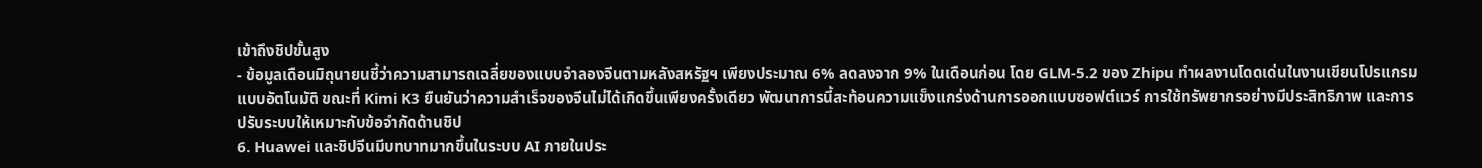เข้าถึงชิปขั้นสูง
- ข้อมูลเดือนมิถุนายนชี้ว่าความสามารถเฉลี่ยของแบบจำลองจีนตามหลังสหรัฐฯ เพียงประมาณ 6% ลดลงจาก 9% ในเดือนก่อน โดย GLM-5.2 ของ Zhipu ทำผลงานโดดเด่นในงานเขียนโปรแกรมแบบอัตโนมัติ ขณะที่ Kimi K3 ยืนยันว่าความสำเร็จของจีนไม่ได้เกิดขึ้นเพียงครั้งเดียว พัฒนาการนี้สะท้อนความแข็งแกร่งด้านการออกแบบซอฟต์แวร์ การใช้ทรัพยากรอย่างมีประสิทธิภาพ และการปรับระบบให้เหมาะกับข้อจำกัดด้านชิป
6. Huawei และชิปจีนมีบทบาทมากขึ้นในระบบ AI ภายในประ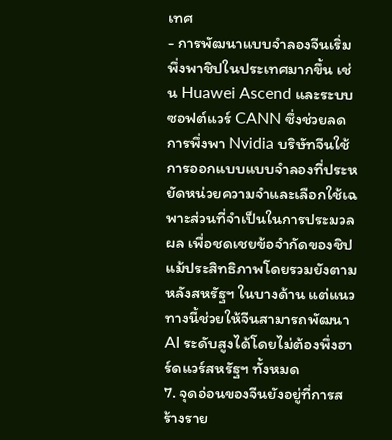เทศ
- การพัฒนาแบบจำลองจีนเริ่มพึ่งพาชิปในประเทศมากขึ้น เช่น Huawei Ascend และระบบซอฟต์แวร์ CANN ซึ่งช่วยลดการพึ่งพา Nvidia บริษัทจีนใช้การออกแบบแบบจำลองที่ประหยัดหน่วยความจำและเลือกใช้เฉพาะส่วนที่จำเป็นในการประมวลผล เพื่อชดเชยข้อจำกัดของชิป แม้ประสิทธิภาพโดยรวมยังตามหลังสหรัฐฯ ในบางด้าน แต่แนวทางนี้ช่วยให้จีนสามารถพัฒนา AI ระดับสูงได้โดยไม่ต้องพึ่งฮาร์ดแวร์สหรัฐฯ ทั้งหมด
7. จุดอ่อนของจีนยังอยู่ที่การสร้างราย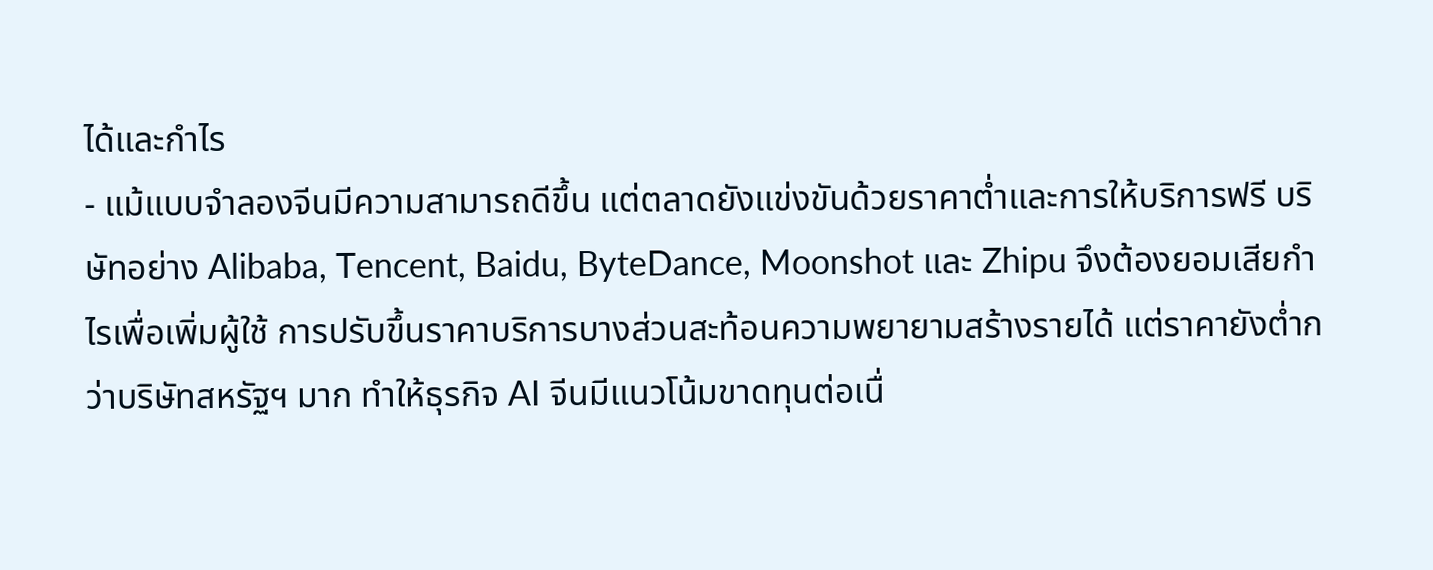ได้และกำไร
- แม้แบบจำลองจีนมีความสามารถดีขึ้น แต่ตลาดยังแข่งขันด้วยราคาต่ำและการให้บริการฟรี บริษัทอย่าง Alibaba, Tencent, Baidu, ByteDance, Moonshot และ Zhipu จึงต้องยอมเสียกำไรเพื่อเพิ่มผู้ใช้ การปรับขึ้นราคาบริการบางส่วนสะท้อนความพยายามสร้างรายได้ แต่ราคายังต่ำกว่าบริษัทสหรัฐฯ มาก ทำให้ธุรกิจ AI จีนมีแนวโน้มขาดทุนต่อเนื่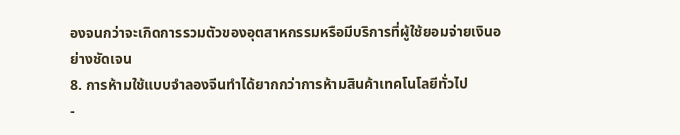องจนกว่าจะเกิดการรวมตัวของอุตสาหกรรมหรือมีบริการที่ผู้ใช้ยอมจ่ายเงินอย่างชัดเจน
8. การห้ามใช้แบบจำลองจีนทำได้ยากกว่าการห้ามสินค้าเทคโนโลยีทั่วไป
-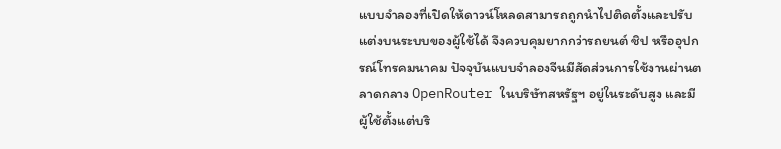แบบจำลองที่เปิดให้ดาวน์โหลดสามารถถูกนำไปติดตั้งและปรับแต่งบนระบบของผู้ใช้ได้ จึงควบคุมยากกว่ารถยนต์ ชิป หรืออุปกรณ์โทรคมนาคม ปัจจุบันแบบจำลองจีนมีสัดส่วนการใช้งานผ่านตลาดกลาง OpenRouter ในบริษัทสหรัฐฯ อยู่ในระดับสูง และมีผู้ใช้ตั้งแต่บริ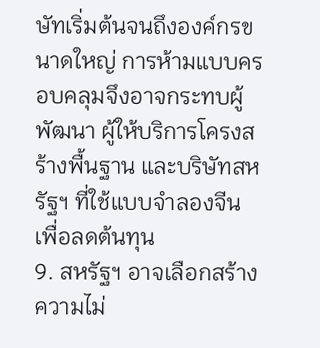ษัทเริ่มต้นจนถึงองค์กรขนาดใหญ่ การห้ามแบบครอบคลุมจึงอาจกระทบผู้พัฒนา ผู้ให้บริการโครงสร้างพื้นฐาน และบริษัทสหรัฐฯ ที่ใช้แบบจำลองจีนเพื่อลดต้นทุน
9. สหรัฐฯ อาจเลือกสร้างความไม่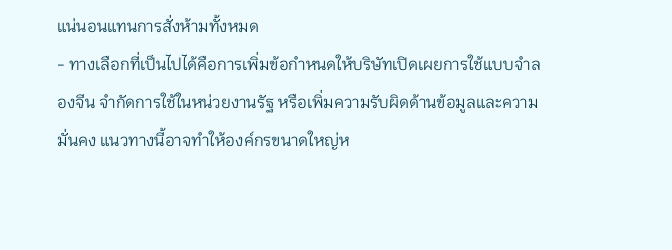แน่นอนแทนการสั่งห้ามทั้งหมด
- ทางเลือกที่เป็นไปได้คือการเพิ่มข้อกำหนดให้บริษัทเปิดเผยการใช้แบบจำลองจีน จำกัดการใช้ในหน่วยงานรัฐ หรือเพิ่มความรับผิดด้านข้อมูลและความมั่นคง แนวทางนี้อาจทำให้องค์กรขนาดใหญ่ห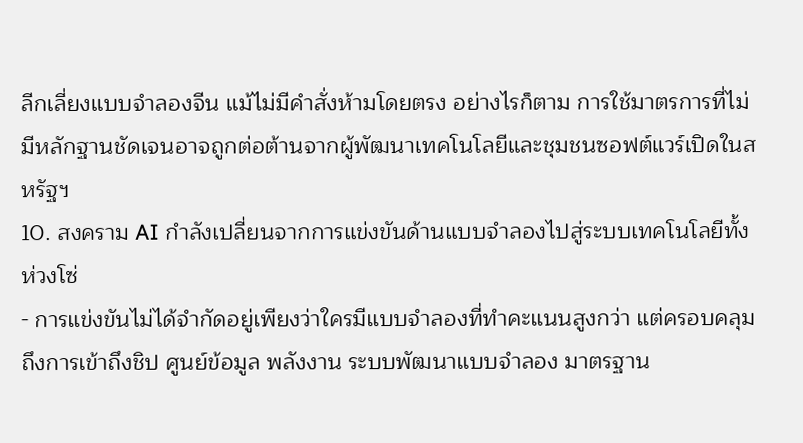ลีกเลี่ยงแบบจำลองจีน แม้ไม่มีคำสั่งห้ามโดยตรง อย่างไรก็ตาม การใช้มาตรการที่ไม่มีหลักฐานชัดเจนอาจถูกต่อต้านจากผู้พัฒนาเทคโนโลยีและชุมชนซอฟต์แวร์เปิดในสหรัฐฯ
10. สงคราม AI กำลังเปลี่ยนจากการแข่งขันด้านแบบจำลองไปสู่ระบบเทคโนโลยีทั้งห่วงโซ่
- การแข่งขันไม่ได้จำกัดอยู่เพียงว่าใครมีแบบจำลองที่ทำคะแนนสูงกว่า แต่ครอบคลุมถึงการเข้าถึงชิป ศูนย์ข้อมูล พลังงาน ระบบพัฒนาแบบจำลอง มาตรฐาน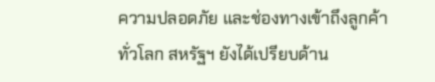ความปลอดภัย และช่องทางเข้าถึงลูกค้าทั่วโลก สหรัฐฯ ยังได้เปรียบด้าน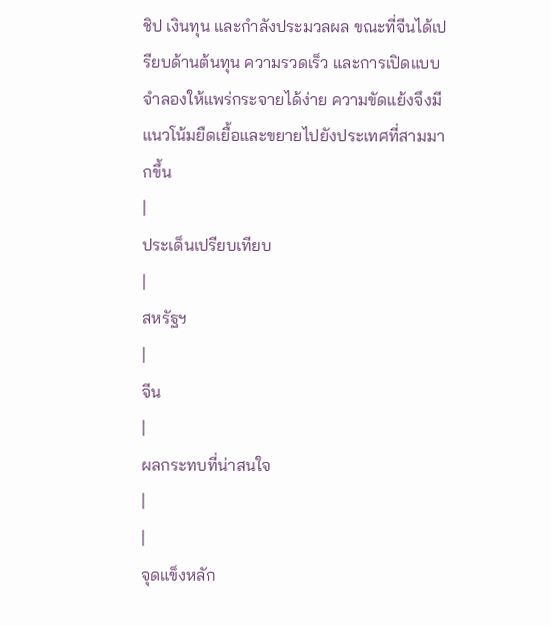ชิป เงินทุน และกำลังประมวลผล ขณะที่จีนได้เปรียบด้านต้นทุน ความรวดเร็ว และการเปิดแบบจำลองให้แพร่กระจายได้ง่าย ความขัดแย้งจึงมีแนวโน้มยืดเยื้อและขยายไปยังประเทศที่สามมากขึ้น
|
ประเด็นเปรียบเทียบ
|
สหรัฐฯ
|
จีน
|
ผลกระทบที่น่าสนใจ
|
|
จุดแข็งหลัก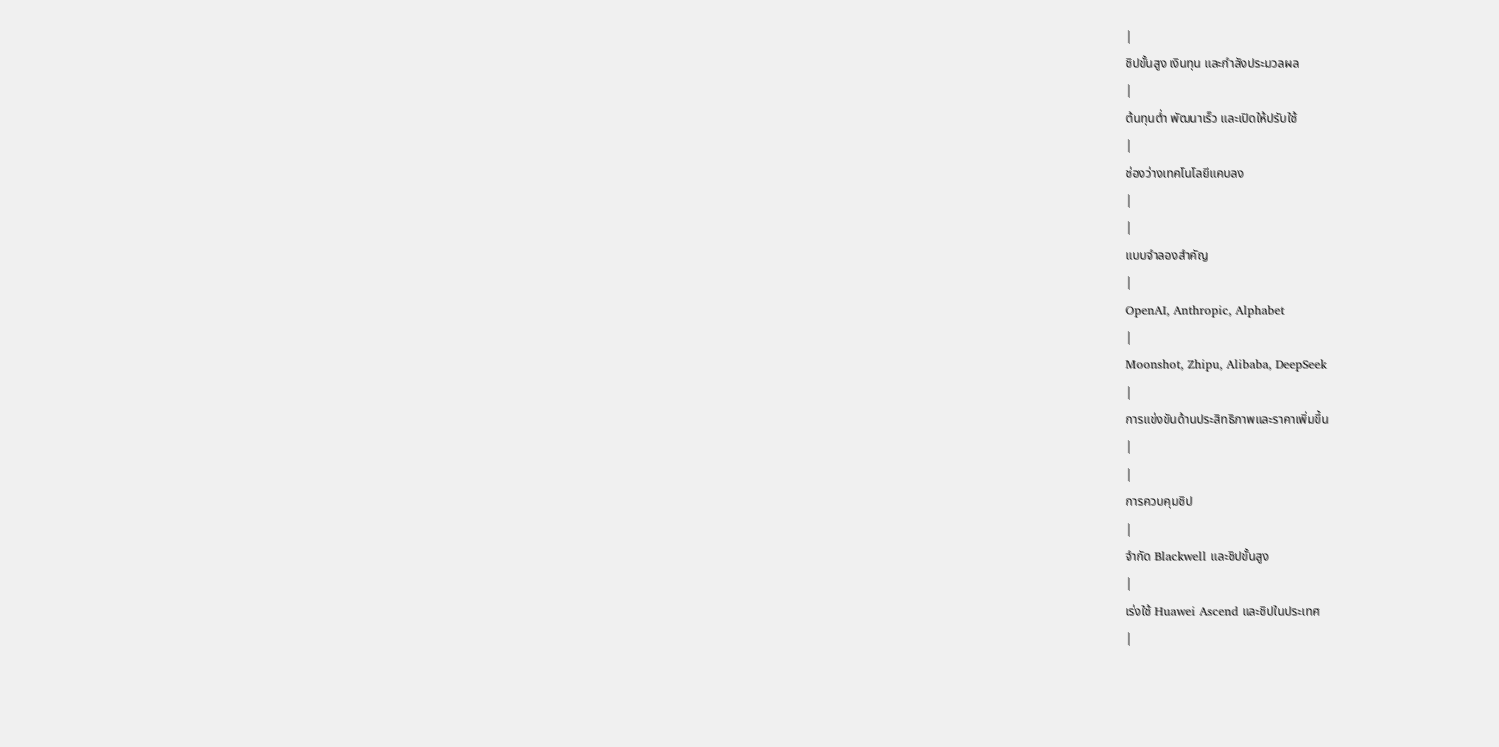|
ชิปขั้นสูง เงินทุน และกำลังประมวลผล
|
ต้นทุนต่ำ พัฒนาเร็ว และเปิดให้ปรับใช้
|
ช่องว่างเทคโนโลยีแคบลง
|
|
แบบจำลองสำคัญ
|
OpenAI, Anthropic, Alphabet
|
Moonshot, Zhipu, Alibaba, DeepSeek
|
การแข่งขันด้านประสิทธิภาพและราคาเพิ่มขึ้น
|
|
การควบคุมชิป
|
จำกัด Blackwell และชิปขั้นสูง
|
เร่งใช้ Huawei Ascend และชิปในประเทศ
|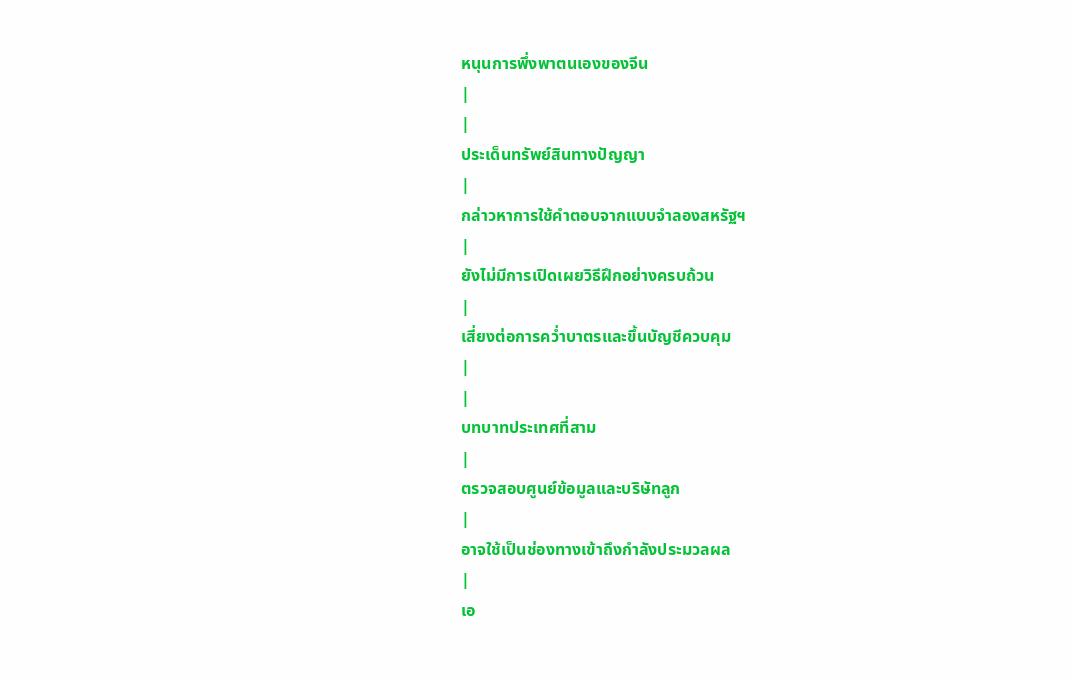หนุนการพึ่งพาตนเองของจีน
|
|
ประเด็นทรัพย์สินทางปัญญา
|
กล่าวหาการใช้คำตอบจากแบบจำลองสหรัฐฯ
|
ยังไม่มีการเปิดเผยวิธีฝึกอย่างครบถ้วน
|
เสี่ยงต่อการคว่ำบาตรและขึ้นบัญชีควบคุม
|
|
บทบาทประเทศที่สาม
|
ตรวจสอบศูนย์ข้อมูลและบริษัทลูก
|
อาจใช้เป็นช่องทางเข้าถึงกำลังประมวลผล
|
เอ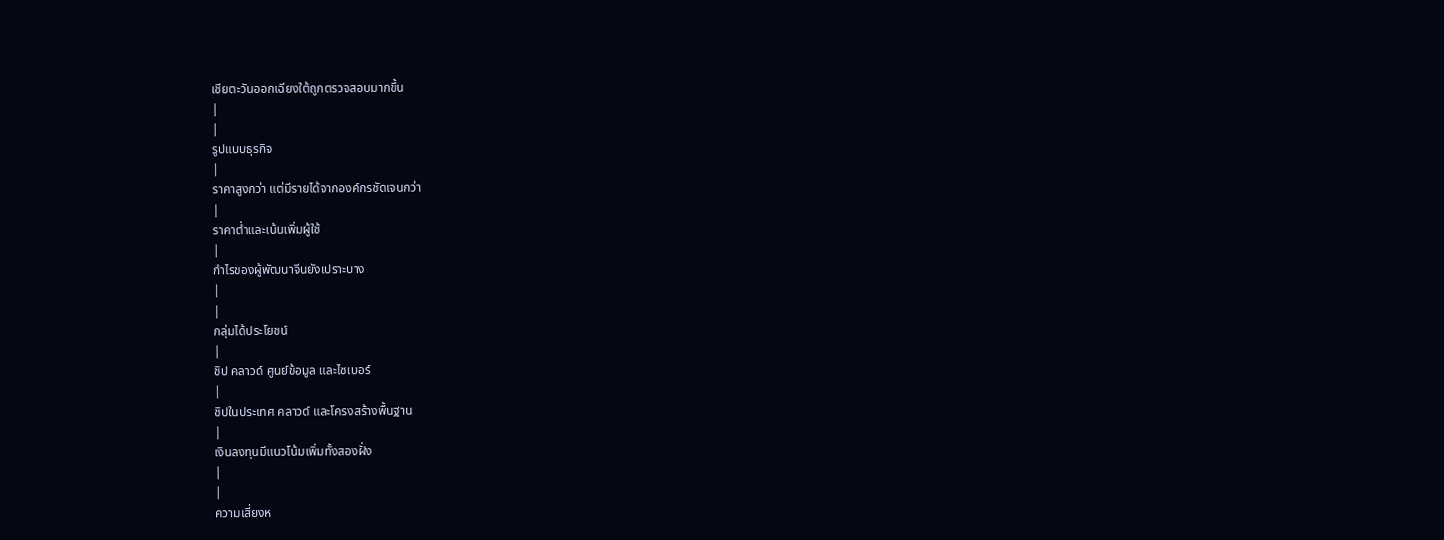เชียตะวันออกเฉียงใต้ถูกตรวจสอบมากขึ้น
|
|
รูปแบบธุรกิจ
|
ราคาสูงกว่า แต่มีรายได้จากองค์กรชัดเจนกว่า
|
ราคาต่ำและเน้นเพิ่มผู้ใช้
|
กำไรของผู้พัฒนาจีนยังเปราะบาง
|
|
กลุ่มได้ประโยชน์
|
ชิป คลาวด์ ศูนย์ข้อมูล และไซเบอร์
|
ชิปในประเทศ คลาวด์ และโครงสร้างพื้นฐาน
|
เงินลงทุนมีแนวโน้มเพิ่มทั้งสองฝั่ง
|
|
ความเสี่ยงห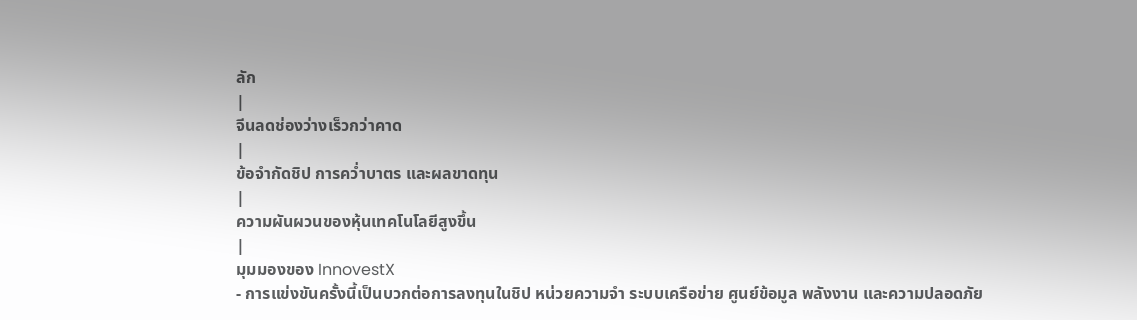ลัก
|
จีนลดช่องว่างเร็วกว่าคาด
|
ข้อจำกัดชิป การคว่ำบาตร และผลขาดทุน
|
ความผันผวนของหุ้นเทคโนโลยีสูงขึ้น
|
มุมมองของ InnovestX
- การแข่งขันครั้งนี้เป็นบวกต่อการลงทุนในชิป หน่วยความจำ ระบบเครือข่าย ศูนย์ข้อมูล พลังงาน และความปลอดภัย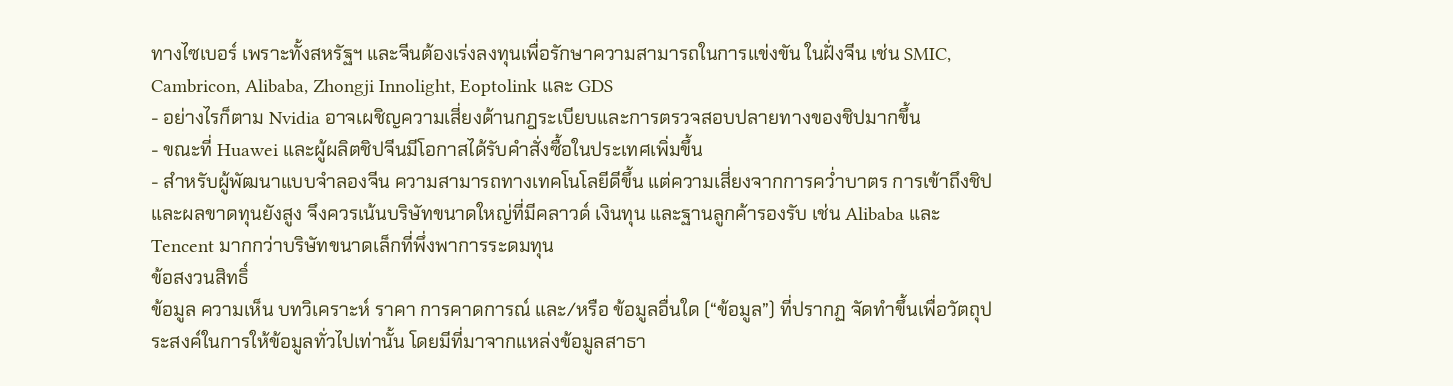ทางไซเบอร์ เพราะทั้งสหรัฐฯ และจีนต้องเร่งลงทุนเพื่อรักษาความสามารถในการแข่งขัน ในฝั่งจีน เช่น SMIC, Cambricon, Alibaba, Zhongji Innolight, Eoptolink และ GDS
- อย่างไรก็ตาม Nvidia อาจเผชิญความเสี่ยงด้านกฎระเบียบและการตรวจสอบปลายทางของชิปมากขึ้น
- ขณะที่ Huawei และผู้ผลิตชิปจีนมีโอกาสได้รับคำสั่งซื้อในประเทศเพิ่มขึ้น
- สำหรับผู้พัฒนาแบบจำลองจีน ความสามารถทางเทคโนโลยีดีขึ้น แต่ความเสี่ยงจากการคว่ำบาตร การเข้าถึงชิป และผลขาดทุนยังสูง จึงควรเน้นบริษัทขนาดใหญ่ที่มีคลาวด์ เงินทุน และฐานลูกค้ารองรับ เช่น Alibaba และ Tencent มากกว่าบริษัทขนาดเล็กที่พึ่งพาการระดมทุน
ข้อสงวนสิทธิ์
ข้อมูล ความเห็น บทวิเคราะห์ ราคา การคาดการณ์ และ/หรือ ข้อมูลอื่นใด (“ข้อมูล”) ที่ปรากฏ จัดทำขึ้นเพื่อวัตถุประสงค์ในการให้ข้อมูลทั่วไปเท่านั้น โดยมีที่มาจากแหล่งข้อมูลสาธา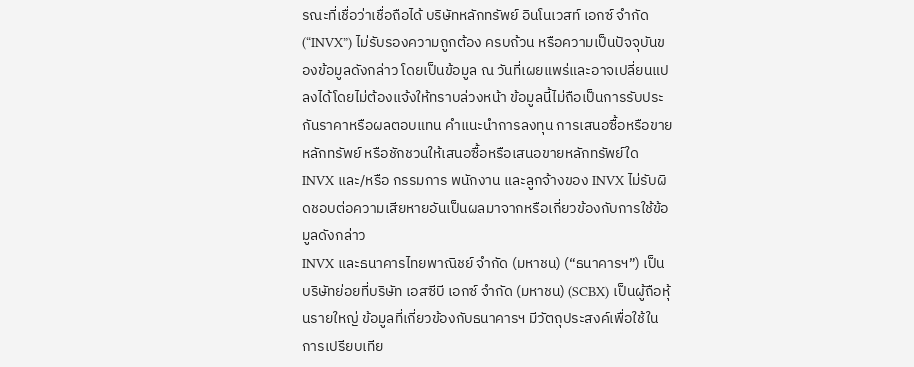รณะที่เชื่อว่าเชื่อถือได้ บริษัทหลักทรัพย์ อินโนเวสท์ เอกซ์ จำกัด (“INVX”) ไม่รับรองความถูกต้อง ครบถ้วน หรือความเป็นปัจจุบันของข้อมูลดังกล่าว โดยเป็นข้อมูล ณ วันที่เผยแพร่และอาจเปลี่ยนแปลงได้โดยไม่ต้องแจ้งให้ทราบล่วงหน้า ข้อมูลนี้ไม่ถือเป็นการรับประกันราคาหรือผลตอบแทน คำแนะนำการลงทุน การเสนอซื้อหรือขายหลักทรัพย์ หรือชักชวนให้เสนอซื้อหรือเสนอขายหลักทรัพย์ใด INVX และ/หรือ กรรมการ พนักงาน และลูกจ้างของ INVX ไม่รับผิดชอบต่อความเสียหายอันเป็นผลมาจากหรือเกี่ยวข้องกับการใช้ข้อมูลดังกล่าว
INVX และธนาคารไทยพาณิชย์ จำกัด (มหาชน) (“ธนาคารฯ”) เป็นบริษัทย่อยที่บริษัท เอสซีบี เอกซ์ จำกัด (มหาชน) (SCBX) เป็นผู้ถือหุ้นรายใหญ่ ข้อมูลที่เกี่ยวข้องกับธนาคารฯ มีวัตถุประสงค์เพื่อใช้ในการเปรียบเทีย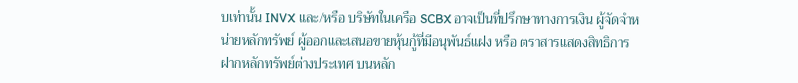บเท่านั้น INVX และ/หรือ บริษัทในเครือ SCBX อาจเป็นที่ปรึกษาทางการเงิน ผู้จัดจำหน่ายหลักทรัพย์ ผู้ออกและเสนอขายหุ้นกู้ที่มีอนุพันธ์แฝง หรือ ตราสารแสดงสิทธิการฝากหลักทรัพย์ต่างประเทศ บนหลัก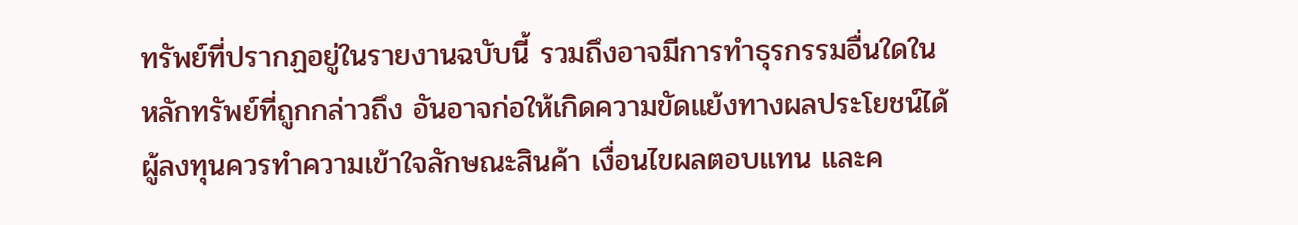ทรัพย์ที่ปรากฏอยู่ในรายงานฉบับนี้ รวมถึงอาจมีการทำธุรกรรมอื่นใดในหลักทรัพย์ที่ถูกกล่าวถึง อันอาจก่อให้เกิดความขัดแย้งทางผลประโยชน์ได้ ผู้ลงทุนควรทำความเข้าใจลักษณะสินค้า เงื่อนไขผลตอบแทน และค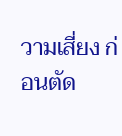วามเสี่ยง ก่อนตัด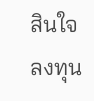สินใจลงทุน